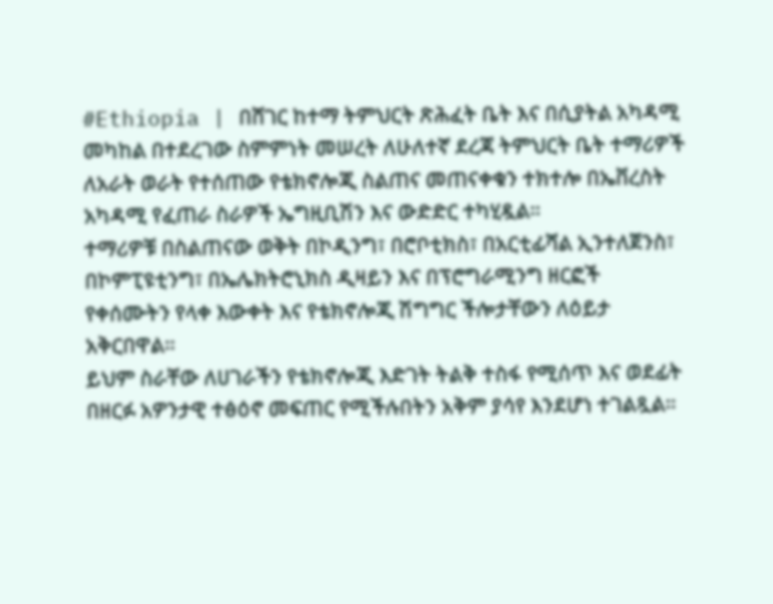#Ethiopia | በሸገር ከተማ ትምህርት ጽሕፈት ቤት እና በሲያትል አካዳሚ መካከል በተደረገው ስምምነት መሠረት ለሁለተኛ ደረጃ ትምህርት ቤት ተማሪዎች ለአራት ወራት የተሰጠው የቴክኖሎጂ ስልጠና መጠናቀቁን ተክተሎ በኤቨረስት አካዳሚ የፈጠራ ስራዎች ኤግዚቢሽን እና ውድድር ተካሂዷል።
ተማሪዎቹ በስልጠናው ወቅት በኮዲንግ፣ በሮቦቲክስ፣ በአርቲፊሻል ኢንተለጀንስ፣ በኮምፒዩቲንግ፣ በኤሌክትሮኒክስ ዲዛይን እና በፕሮግራሚንግ ዘርፎች የቀሰሙትን የላቀ እውቀት እና የቴክኖሎጂ ሽግግር ችሎታቸውን ለዕይታ አቅርበዋል።
ይህም ስራቸው ለሀገራችን የቴክኖሎጂ እድገት ትልቅ ተስፋ የሚሰጥ እና ወደፊት በዘርፉ አዎንታዊ ተፅዕኖ መፍጠር የሚችሉበትን አቅም ያሳየ እንደሆነ ተገልጿል።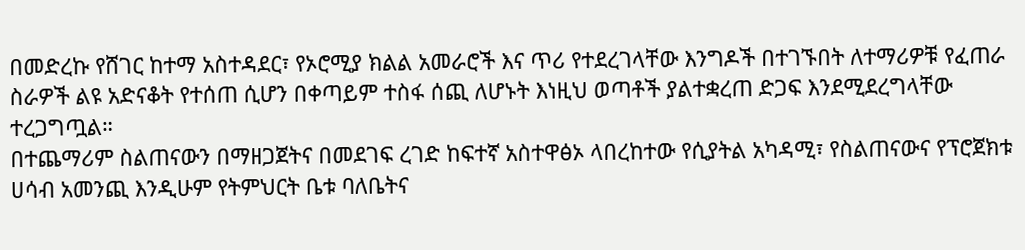በመድረኩ የሸገር ከተማ አስተዳደር፣ የኦሮሚያ ክልል አመራሮች እና ጥሪ የተደረገላቸው እንግዶች በተገኙበት ለተማሪዎቹ የፈጠራ ስራዎች ልዩ አድናቆት የተሰጠ ሲሆን በቀጣይም ተስፋ ሰጪ ለሆኑት እነዚህ ወጣቶች ያልተቋረጠ ድጋፍ እንደሚደረግላቸው ተረጋግጧል።
በተጨማሪም ስልጠናውን በማዘጋጀትና በመደገፍ ረገድ ከፍተኛ አስተዋፅኦ ላበረከተው የሲያትል አካዳሚ፣ የስልጠናውና የፕሮጀክቱ ሀሳብ አመንጪ እንዲሁም የትምህርት ቤቱ ባለቤትና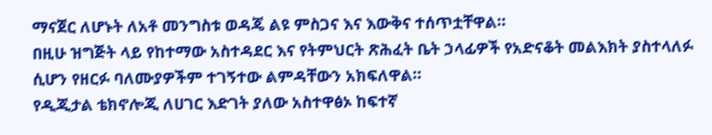ማናጀር ለሆኑት ለአቶ መንግስቱ ወዳጄ ልዩ ምስጋና እና እውቅና ተሰጥቷቸዋል።
በዚሁ ዝግጅት ላይ የከተማው አስተዳደር እና የትምህርት ጽሕፈት ቤት ኃላፊዎች የአድናቆት መልእክት ያስተላለፉ ሲሆን የዘርፉ ባለሙያዎችም ተገኝተው ልምዳቸውን አክፍለዋል።
የዲጂታል ቴክኖሎጂ ለሀገር እድገት ያለው አስተዋፅኦ ከፍተኛ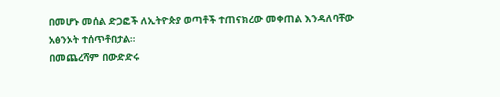በመሆኑ መሰል ድጋፎች ለኢትዮጵያ ወጣቶች ተጠናክረው መቀጠል እንዳለባቸው አፅንኦት ተሰጥቶበታል።
በመጨረሻም በውድድሩ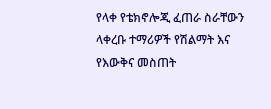የላቀ የቴክኖሎጂ ፈጠራ ስራቸውን ላቀረቡ ተማሪዎች የሽልማት እና የእውቅና መስጠት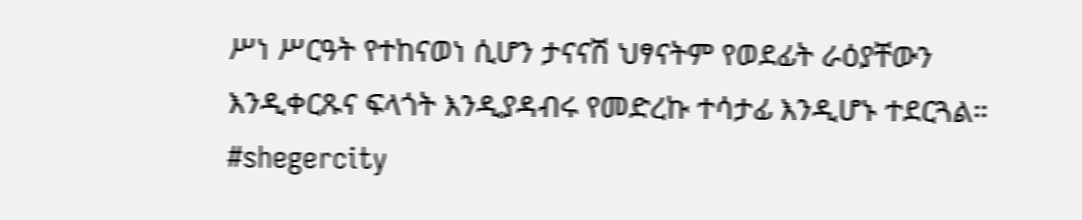ሥነ ሥርዓት የተከናወነ ሲሆን ታናናሽ ህፃናትም የወደፊት ራዕያቸውን እንዲቀርጹና ፍላጎት እንዲያዳብሩ የመድረኩ ተሳታፊ እንዲሆኑ ተደርጓል።
#shegercity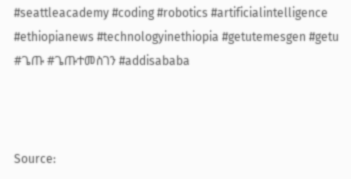#seattleacademy #coding #robotics #artificialintelligence #ethiopianews #technologyinethiopia #getutemesgen #getu #ጌጡ #ጌጡተመስገን #addisababa



Source: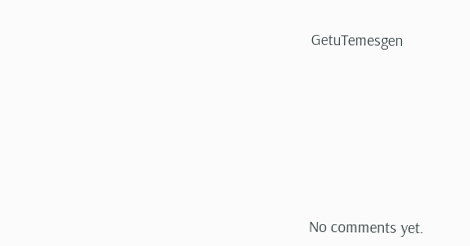GetuTemesgen








No comments yet.